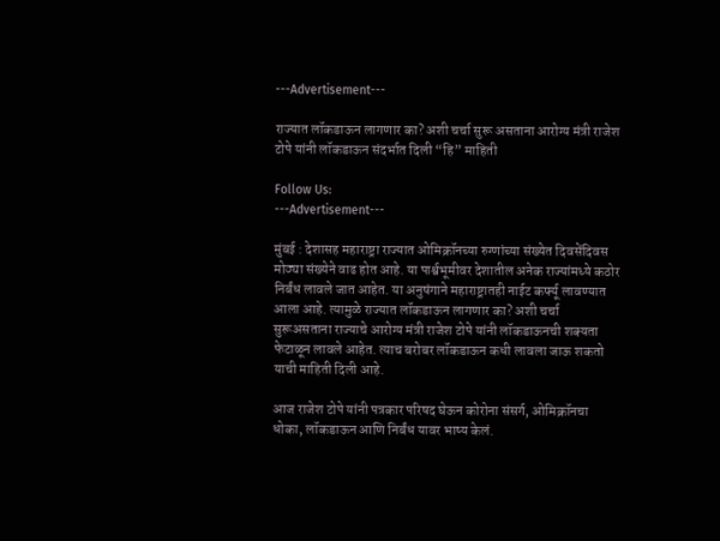---Advertisement---

राज्यात लॉकडाऊन लागणार का? अशी चर्चा सुरू असताना आरोग्य मंत्री राजेश टोपे यांनी लॉकडाऊन संदर्भात दिली “हि” माहिती

Follow Us:
---Advertisement---

मुंबई : देशासह महाराष्ट्रा राज्यात ओमिक्रॉनच्या रुग्णांच्या संख्येत दिवसेंदिवस मोठ्या संख्येने वाढ होत आहे. या पार्श्वभूमीवर देशातील अनेक राज्यांमध्ये कठोर निर्बंध लावले जात आहेत. या अनुषंगाने महाराष्ट्रातही नाईट कर्फ्यू लावण्यात आला आहे. त्यामुळे राज्यात लॉकडाऊन लागणार का? अशी चर्चा सुरूअसताना राज्याचे आरोग्य मंत्री राजेश टोपे यांनी लॉकडाऊनची शक्यता फेटाळून लावले आहेत. त्याच बरोबर लॉकडाऊन कधी लावला जाऊ शकतो याची माहिती दिली आहे.

आज राजेश टोपे यांनी पत्रकार परिषद घेऊन कोरोना संसर्ग, ओमिक्रॉनचा धोका, लॉकडाऊन आणि निर्बंध यावर भाष्य केलं.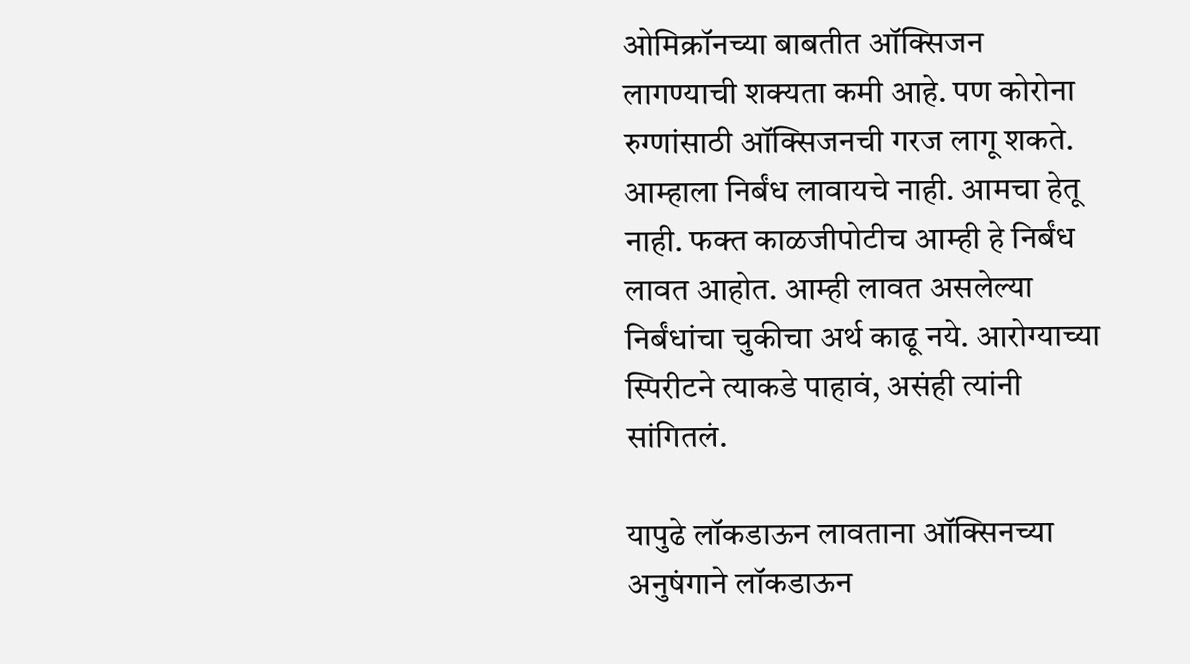ओमिक्रॉनच्या बाबतीत ऑक्सिजन लागण्याची शक्यता कमी आहे. पण कोरोना रुग्णांसाठी ऑक्सिजनची गरज लागू शकते. आम्हाला निर्बंध लावायचे नाही. आमचा हेतू नाही. फक्त काळजीपोटीच आम्ही हे निर्बंध लावत आहोत. आम्ही लावत असलेल्या निर्बंधांचा चुकीचा अर्थ काढू नये. आरोग्याच्या स्पिरीटने त्याकडे पाहावं, असंही त्यांनी सांगितलं.

यापुढे लॉकडाऊन लावताना ऑक्सिनच्या अनुषंगाने लॉकडाऊन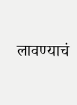लावण्याचं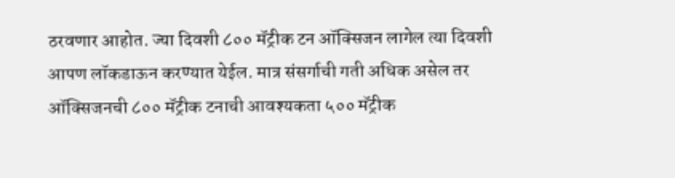ठरवणार आहोत. ज्या दिवशी ८०० मॅट्रीक टन ऑक्सिजन लागेल त्या दिवशी आपण लॉकडाऊन करण्यात येईल. मात्र संसर्गाची गती अधिक असेल तर ऑक्सिजनची ८०० मॅट्रीक टनाची आवश्यकता ५०० मॅट्रीक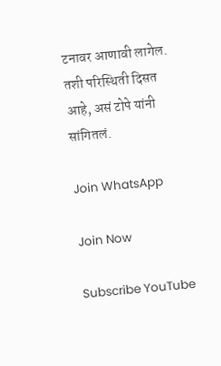टनावर आणावी लागेल. तशी परिस्थिती दिसत आहे, असं टोपे यांनी सांगितलं.

Join WhatsApp

Join Now

Subscribe YouTube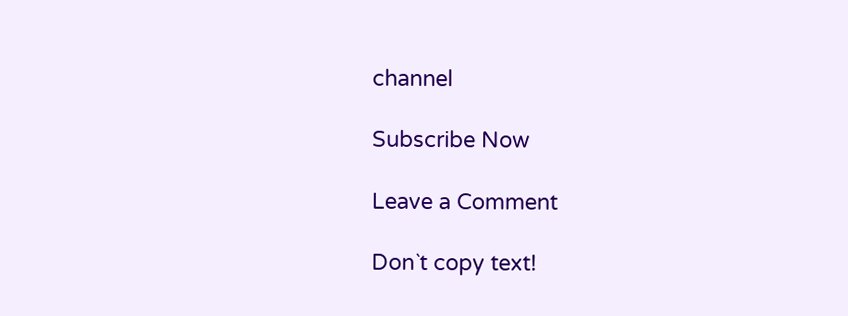channel

Subscribe Now

Leave a Comment

Don`t copy text!